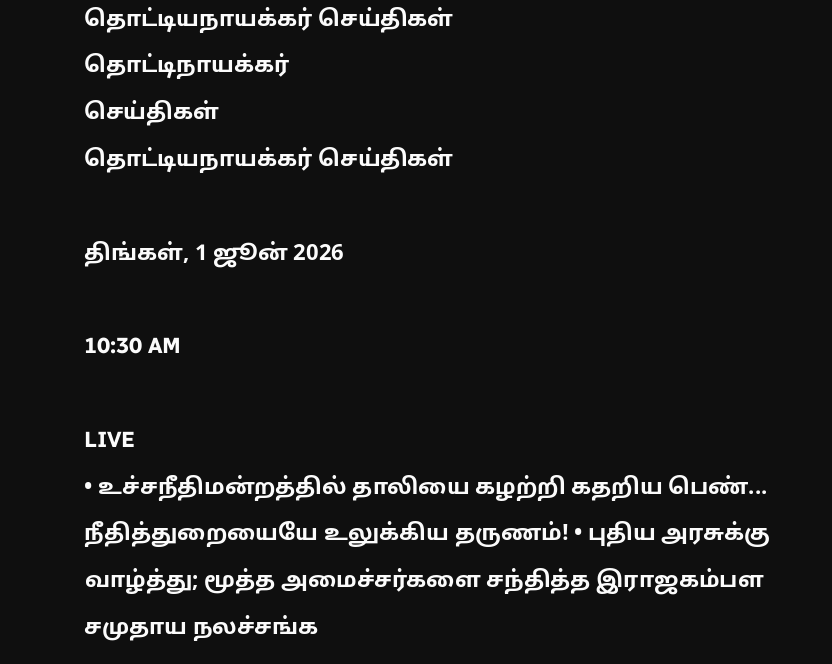தொட்டியநாயக்கர் செய்திகள்
தொட்டிநாயக்கர்
செய்திகள்
தொட்டியநாயக்கர் செய்திகள்

திங்கள், 1 ஜூன் 2026

10:30 AM

LIVE
• உச்சநீதிமன்றத்தில் தாலியை கழற்றி கதறிய பெண்... நீதித்துறையையே உலுக்கிய தருணம்! • புதிய அரசுக்கு வாழ்த்து; மூத்த அமைச்சர்களை சந்தித்த இராஜகம்பள சமுதாய நலச்சங்க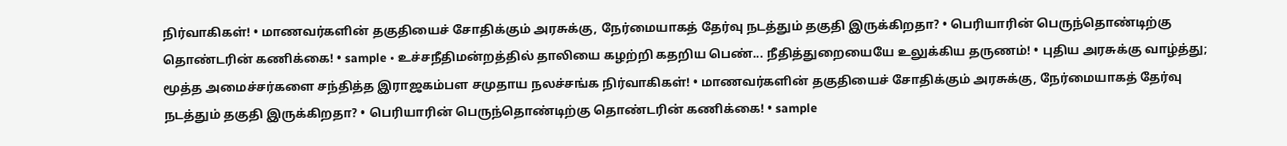நிர்வாகிகள்! • மாணவர்களின் தகுதியைச் சோதிக்கும் அரசுக்கு, நேர்மையாகத் தேர்வு நடத்தும் தகுதி இருக்கிறதா? • பெரியாரின் பெருந்தொண்டிற்கு தொண்டரின் கணிக்கை! • sample • உச்சநீதிமன்றத்தில் தாலியை கழற்றி கதறிய பெண்... நீதித்துறையையே உலுக்கிய தருணம்! • புதிய அரசுக்கு வாழ்த்து; மூத்த அமைச்சர்களை சந்தித்த இராஜகம்பள சமுதாய நலச்சங்க நிர்வாகிகள்! • மாணவர்களின் தகுதியைச் சோதிக்கும் அரசுக்கு, நேர்மையாகத் தேர்வு நடத்தும் தகுதி இருக்கிறதா? • பெரியாரின் பெருந்தொண்டிற்கு தொண்டரின் கணிக்கை! • sample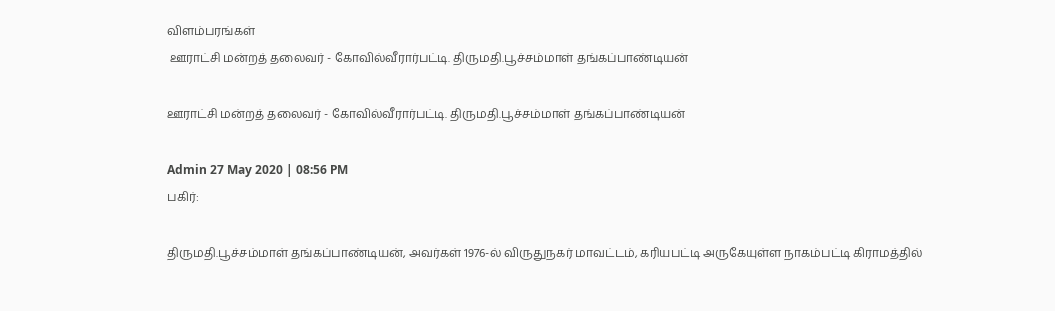விளம்பரங்கள்
 ஊராட்சி மன்றத் தலைவர் - கோவில்வீரார்பட்டி. திருமதி.பூச்சம்மாள் தங்கப்பாண்டியன்

ஊராட்சி மன்றத் தலைவர் - கோவில்வீரார்பட்டி. திருமதி.பூச்சம்மாள் தங்கப்பாண்டியன்

Admin 27 May 2020 | 08:56 PM
பகிர்:

திருமதி.பூச்சம்மாள் தங்கப்பாண்டியன், அவர்கள் 1976-ல் விருதுநகர் மாவட்டம், கரியபட்டி அருகேயுள்ள நாகம்பட்டி கிராமத்தில்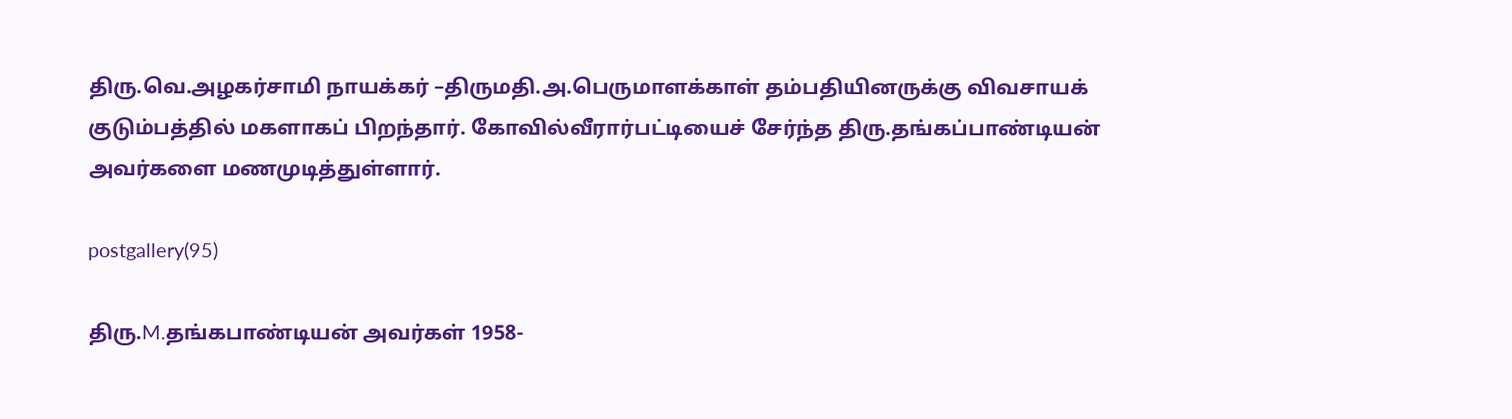திரு.வெ.அழகர்சாமி நாயக்கர் –திருமதி.அ.பெருமாளக்காள் தம்பதியினருக்கு விவசாயக் குடும்பத்தில் மகளாகப் பிறந்தார். கோவில்வீரார்பட்டியைச் சேர்ந்த திரு.தங்கப்பாண்டியன் அவர்களை மணமுடித்துள்ளார்.

postgallery(95)

திரு.M.தங்கபாண்டியன் அவர்கள் 1958-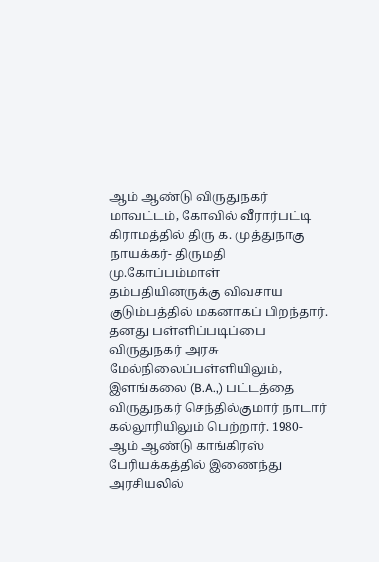ஆம் ஆண்டு விருதுநகர் மாவட்டம், கோவில் வீரார்பட்டி கிராமத்தில் திரு க. முத்துநாகு நாயக்கர்- திருமதி மு.கோப்பம்மாள் தம்பதியினருக்கு விவசாய குடும்பத்தில் மகனாகப் பிறந்தார். தனது பள்ளிப்படிப்பை விருதுநகர் அரசு மேல்நிலைப்பள்ளியிலும், இளங்கலை (B.A.,) பட்டத்தை விருதுநகர் செந்தில்குமார் நாடார் கல்லூரியிலும் பெற்றார். 1980-ஆம் ஆண்டு காங்கிரஸ் பேரியக்கத்தில் இணைந்து அரசியலில்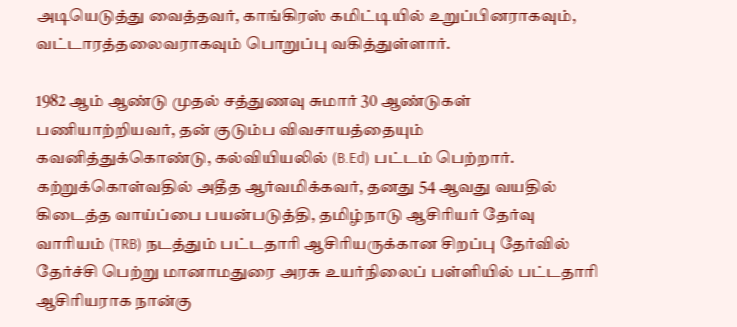அடியெடுத்து வைத்தவர், காங்கிரஸ் கமிட்டியில் உறுப்பினராகவும், வட்டாரத்தலைவராகவும் பொறுப்பு வகித்துள்ளார்.

1982 ஆம் ஆண்டு முதல் சத்துணவு சுமார் 30 ஆண்டுகள் பணியாற்றியவர், தன் குடும்ப விவசாயத்தையும் கவனித்துக்கொண்டு, கல்வியியலில் (B.Ed) பட்டம் பெற்றார். கற்றுக்கொள்வதில் அதீத ஆர்வமிக்கவர், தனது 54 ஆவது வயதில் கிடைத்த வாய்ப்பை பயன்படுத்தி, தமிழ்நாடு ஆசிரியர் தேர்வு வாரியம் (TRB) நடத்தும் பட்டதாரி ஆசிரியருக்கான சிறப்பு தேர்வில் தேர்ச்சி பெற்று மானாமதுரை அரசு உயர்நிலைப் பள்ளியில் பட்டதாரி ஆசிரியராக நான்கு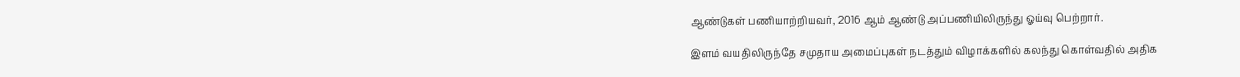ஆண்டுகள் பணியாற்றியவர், 2016 ஆம் ஆண்டு அப்பணியிலிருந்து ஓய்வு பெற்றார்.

இளம் வயதிலிருந்தே சமுதாய அமைப்புகள் நடத்தும் விழாக்களில் கலந்து கொள்வதில் அதிக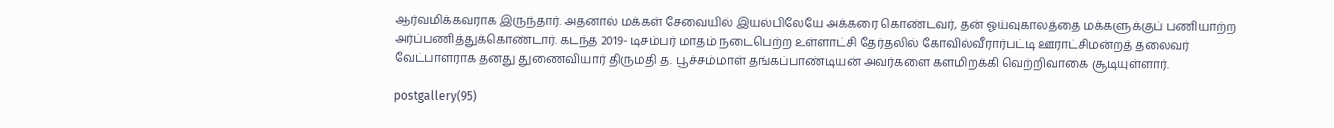ஆர்வமிக்கவராக இருந்தார். அதனால் மக்கள் சேவையில் இயல்பிலேயே அக்கரை கொண்டவர், தன் ஓய்வுகாலத்தை மக்களுக்குப் பணியாற்ற அர்ப்பணித்துக்கொண்டார். கடந்த 2019- டிசம்பர் மாதம் நடைபெற்ற உள்ளாட்சி தேர்தலில் கோவில்வீரார்பட்டி ஊராட்சிமன்றத் தலைவர் வேட்பாளராக தனது துணைவியார் திருமதி த. பூச்சம்மாள் தங்கப்பாண்டியன் அவர்களை களமிறக்கி வெற்றிவாகை சூடியுள்ளார்.

postgallery(95)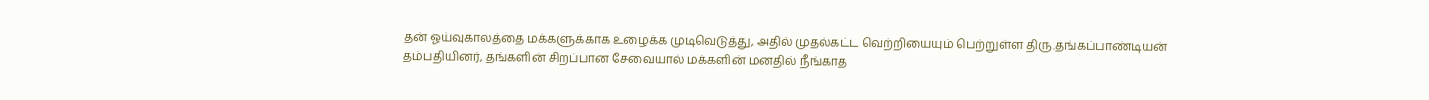தன் ஓய்வுகாலத்தை மக்களுக்காக உழைக்க முடிவெடுத்து, அதில் முதல்கட்ட வெற்றியையும் பெற்றுள்ள திரு.தங்கப்பாண்டியன் தம்பதியினர், தங்களின் சிறப்பான சேவையால் மக்களின் மனதில் நீங்காத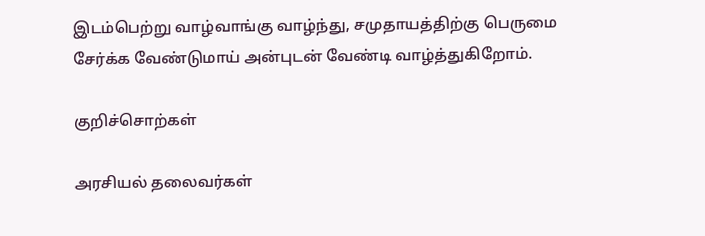இடம்பெற்று வாழ்வாங்கு வாழ்ந்து, சமுதாயத்திற்கு பெருமை சேர்க்க வேண்டுமாய் அன்புடன் வேண்டி வாழ்த்துகிறோம்.

குறிச்சொற்கள்

அரசியல் தலைவர்கள்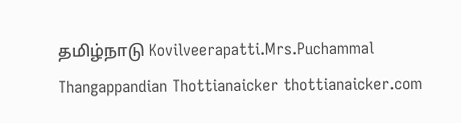தமிழ்நாடு Kovilveerapatti.Mrs.Puchammal Thangappandian Thottianaicker thottianaicker.com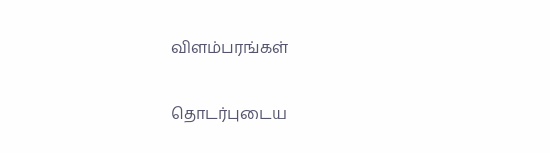விளம்பரங்கள்

தொடர்புடைய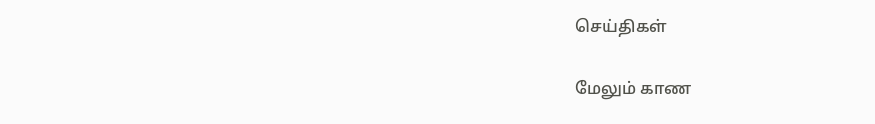செய்திகள்

மேலும் காண